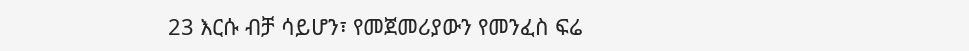23 እርሱ ብቻ ሳይሆን፣ የመጀመሪያውን የመንፈስ ፍሬ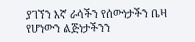ያገኘን እኛ ራሳችን የሰውነታችን ቤዛ የሆነውን ልጅነታችንን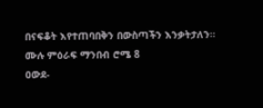በናፍቆት እየተጠባበቅን በውስጣችን እንቃትታለን።
ሙሉ ምዕራፍ ማንበብ ሮሜ 8
ዐውደ-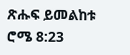ጽሑፍ ይመልከቱ ሮሜ 8:23